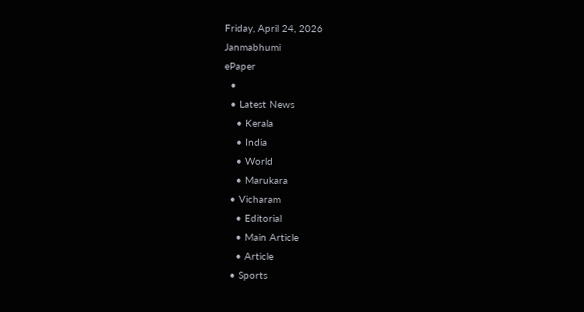Friday, April 24, 2026
Janmabhumi
ePaper
  •
  • Latest News
    • Kerala
    • India
    • World
    • Marukara
  • Vicharam
    • Editorial
    • Main Article
    • Article
  • Sports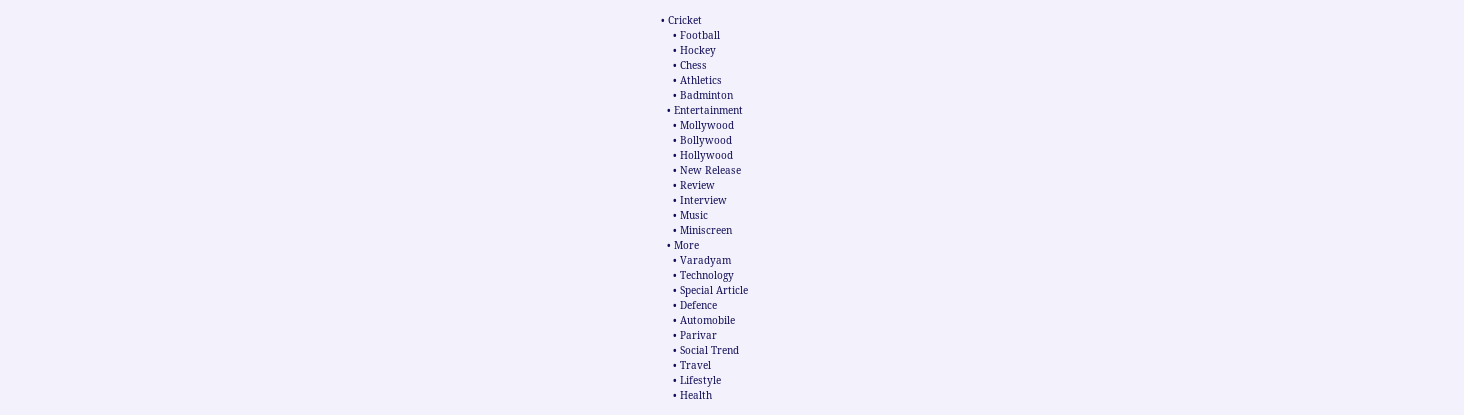• Cricket
    • Football
    • Hockey
    • Chess
    • Athletics
    • Badminton
  • Entertainment
    • Mollywood
    • Bollywood
    • Hollywood
    • New Release
    • Review
    • Interview
    • Music
    • Miniscreen
  • More
    • Varadyam
    • Technology
    • Special Article
    • Defence
    • Automobile
    • Parivar
    • Social Trend
    • Travel
    • Lifestyle
    • Health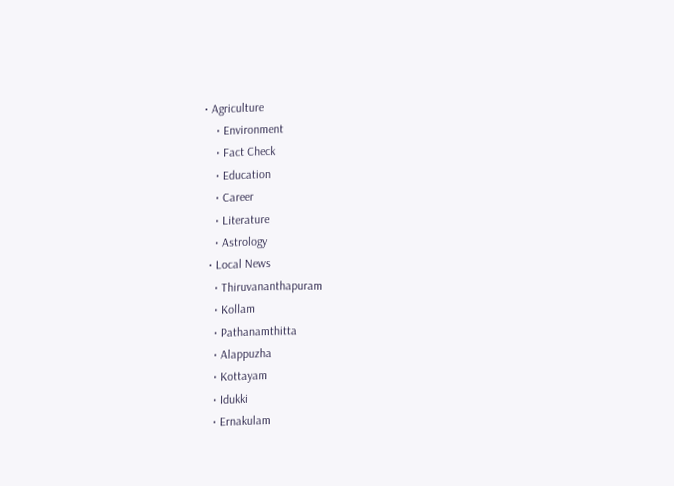• Agriculture
    • Environment
    • Fact Check
    • Education
    • Career
    • Literature
    • Astrology
  • Local News
    • Thiruvananthapuram
    • Kollam
    • Pathanamthitta
    • Alappuzha
    • Kottayam
    • Idukki
    • Ernakulam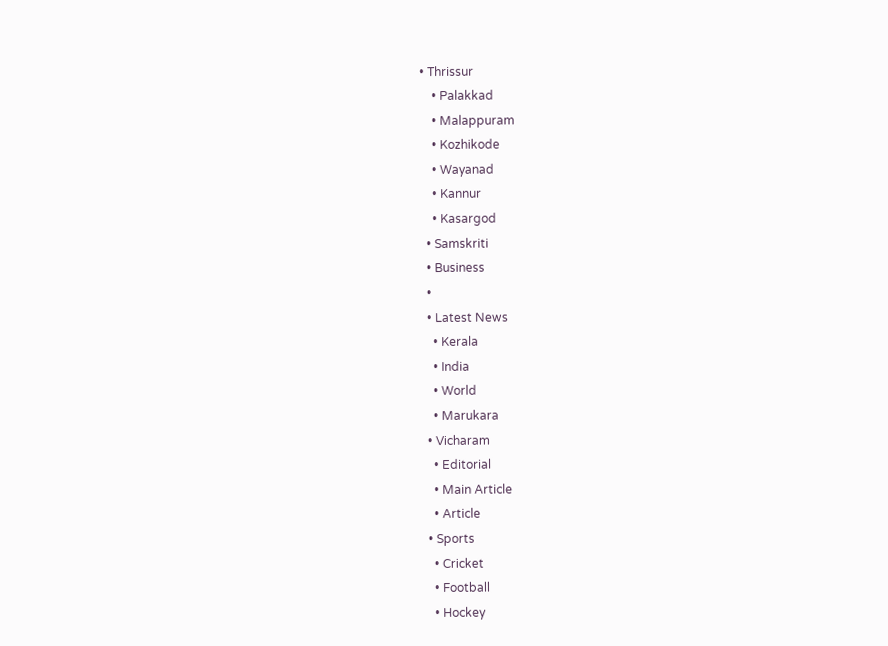• Thrissur
    • Palakkad
    • Malappuram
    • Kozhikode
    • Wayanad
    • Kannur
    • Kasargod
  • Samskriti
  • Business
  •
  • Latest News
    • Kerala
    • India
    • World
    • Marukara
  • Vicharam
    • Editorial
    • Main Article
    • Article
  • Sports
    • Cricket
    • Football
    • Hockey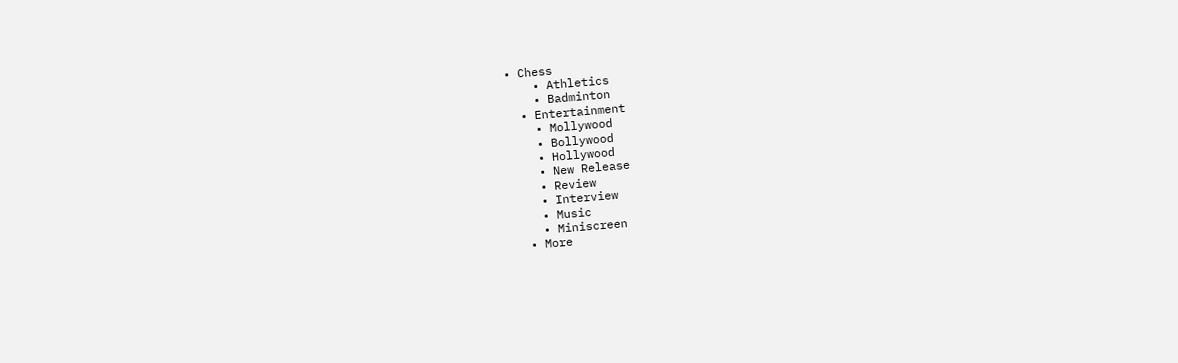• Chess
    • Athletics
    • Badminton
  • Entertainment
    • Mollywood
    • Bollywood
    • Hollywood
    • New Release
    • Review
    • Interview
    • Music
    • Miniscreen
  • More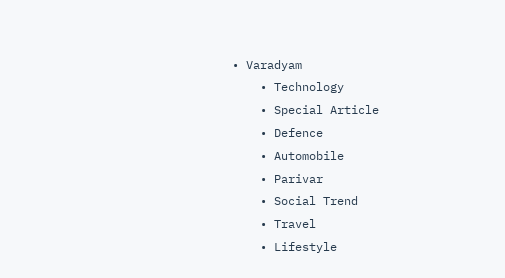• Varadyam
    • Technology
    • Special Article
    • Defence
    • Automobile
    • Parivar
    • Social Trend
    • Travel
    • Lifestyle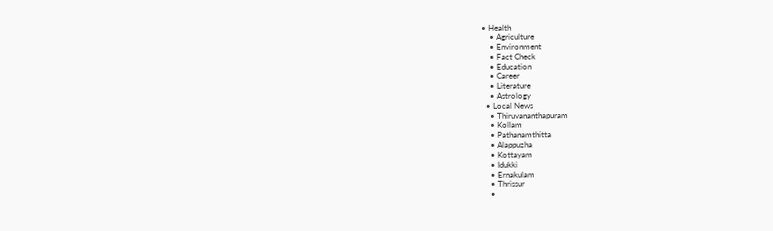• Health
    • Agriculture
    • Environment
    • Fact Check
    • Education
    • Career
    • Literature
    • Astrology
  • Local News
    • Thiruvananthapuram
    • Kollam
    • Pathanamthitta
    • Alappuzha
    • Kottayam
    • Idukki
    • Ernakulam
    • Thrissur
    •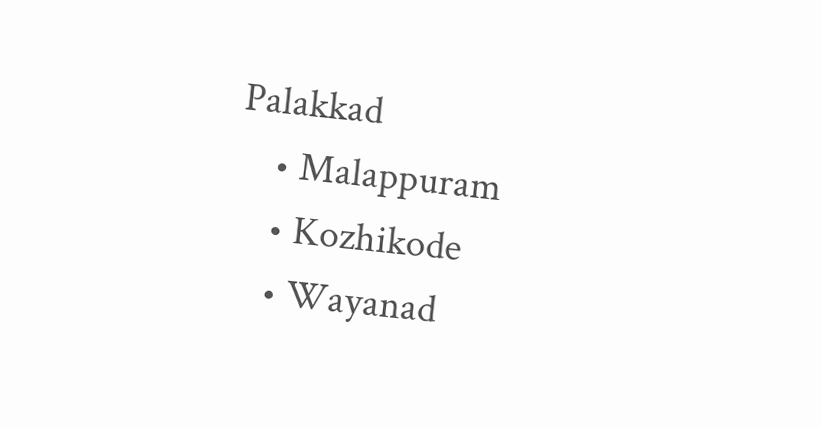Palakkad
    • Malappuram
    • Kozhikode
    • Wayanad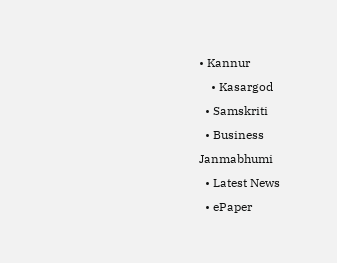• Kannur
    • Kasargod
  • Samskriti
  • Business
Janmabhumi
  • Latest News
  • ePaper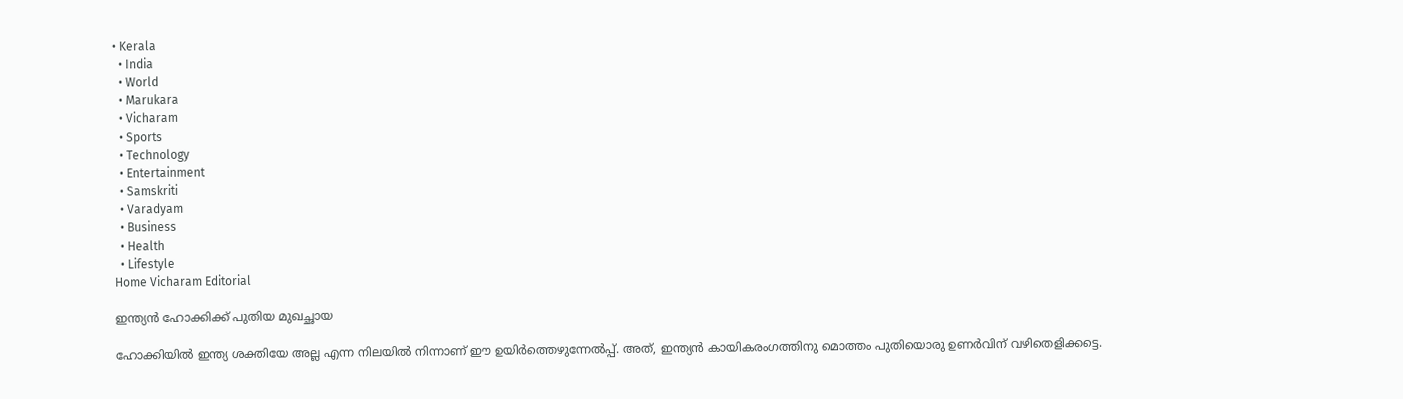• Kerala
  • India
  • World
  • Marukara
  • Vicharam
  • Sports
  • Technology
  • Entertainment
  • Samskriti
  • Varadyam
  • Business
  • Health
  • Lifestyle
Home Vicharam Editorial

ഇന്ത്യന്‍ ഹോക്കിക്ക് പുതിയ മുഖച്ഛായ

ഹോക്കിയില്‍ ഇന്ത്യ ശക്തിയേ അല്ല എന്ന നിലയില്‍ നിന്നാണ് ഈ ഉയിര്‍ത്തെഴുന്നേല്‍പ്പ്. അത്, ഇന്ത്യന്‍ കായികരംഗത്തിനു മൊത്തം പുതിയൊരു ഉണര്‍വിന് വഴിതെളിക്കട്ടെ.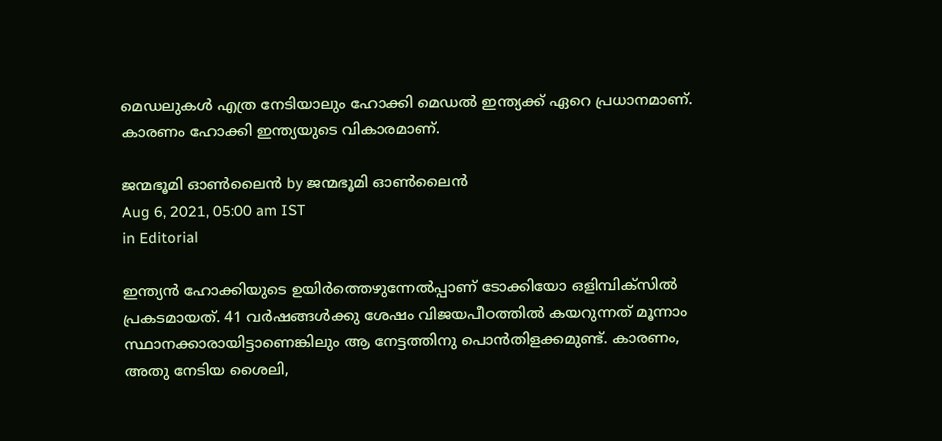മെഡലുകള്‍ എത്ര നേടിയാലും ഹോക്കി മെഡല്‍ ഇന്ത്യക്ക് ഏറെ പ്രധാനമാണ്. കാരണം ഹോക്കി ഇന്ത്യയുടെ വികാരമാണ്.

ജന്മഭൂമി ഓണ്‍ലൈന്‍ by ജന്മഭൂമി ഓണ്‍ലൈന്‍
Aug 6, 2021, 05:00 am IST
in Editorial

ഇന്ത്യന്‍ ഹോക്കിയുടെ ഉയിര്‍ത്തെഴുന്നേല്‍പ്പാണ് ടോക്കിയോ ഒളിമ്പിക്സില്‍ പ്രകടമായത്. 41 വര്‍ഷങ്ങള്‍ക്കു ശേഷം വിജയപീഠത്തില്‍ കയറുന്നത് മൂന്നാം സ്ഥാനക്കാരായിട്ടാണെങ്കിലും ആ നേട്ടത്തിനു പൊന്‍തിളക്കമുണ്ട്. കാരണം, അതു നേടിയ ശൈലി,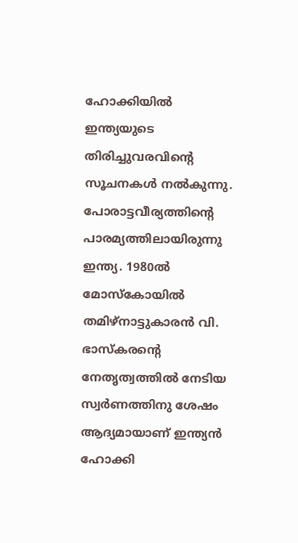ഹോക്കിയില്‍ ഇന്ത്യയുടെ തിരിച്ചുവരവിന്റെ സൂചനകള്‍ നല്‍കുന്നു. പോരാട്ടവീര്യത്തിന്റെ പാരമ്യത്തിലായിരുന്നു ഇന്ത്യ. 1980ല്‍ മോസ്‌കോയില്‍ തമിഴ്നാട്ടുകാരന്‍ വി. ഭാസ്‌കരന്റെ നേതൃത്വത്തില്‍ നേടിയ സ്വര്‍ണത്തിനു ശേഷം ആദ്യമായാണ് ഇന്ത്യന്‍ ഹോക്കി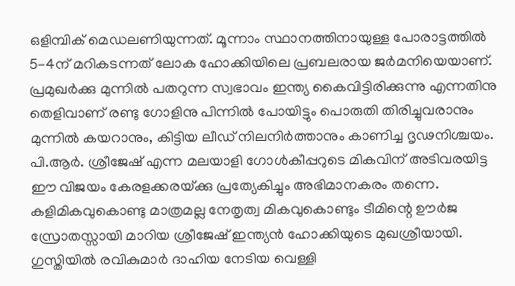ഒളിമ്പിക് മെഡലണിയുന്നത്. മൂന്നാം സ്ഥാനത്തിനായുള്ള പോരാട്ടത്തില്‍ 5-4ന് മറികടന്നത് ലോക ഹോക്കിയിലെ പ്രബലരായ ജര്‍മനിയെയാണ്. പ്രമുഖര്‍ക്കു മുന്നില്‍ പതറുന്ന സ്വഭാവം ഇന്ത്യ കൈവിട്ടിരിക്കുന്നു എന്നതിനു തെളിവാണ് രണ്ടു ഗോളിനു പിന്നില്‍ പോയിട്ടും പൊരുതി തിരിച്ചുവരാനും മുന്നില്‍ കയറാനും, കിട്ടിയ ലീഡ് നിലനിര്‍ത്താനും കാണിച്ച ദൃഢനിശ്ചയം. പി.ആര്‍. ശ്രീജേഷ് എന്ന മലയാളി ഗോള്‍കീപ്പറുടെ മികവിന് അടിവരയിട്ട ഈ വിജയം കേരളക്കരയ്‌ക്കു പ്രത്യേകിച്ചും അഭിമാനകരം തന്നെ. കളിമികവുകൊണ്ടു മാത്രമല്ല നേതൃത്വ മികവുകൊണ്ടും ടീമിന്റെ ഊര്‍ജ സ്രോതസ്സായി മാറിയ ശ്രീജേഷ് ഇന്ത്യന്‍ ഹോക്കിയുടെ മുഖശ്രീയായി. ഗുസ്തിയില്‍ രവികുമാര്‍ ദാഹിയ നേടിയ വെള്ളി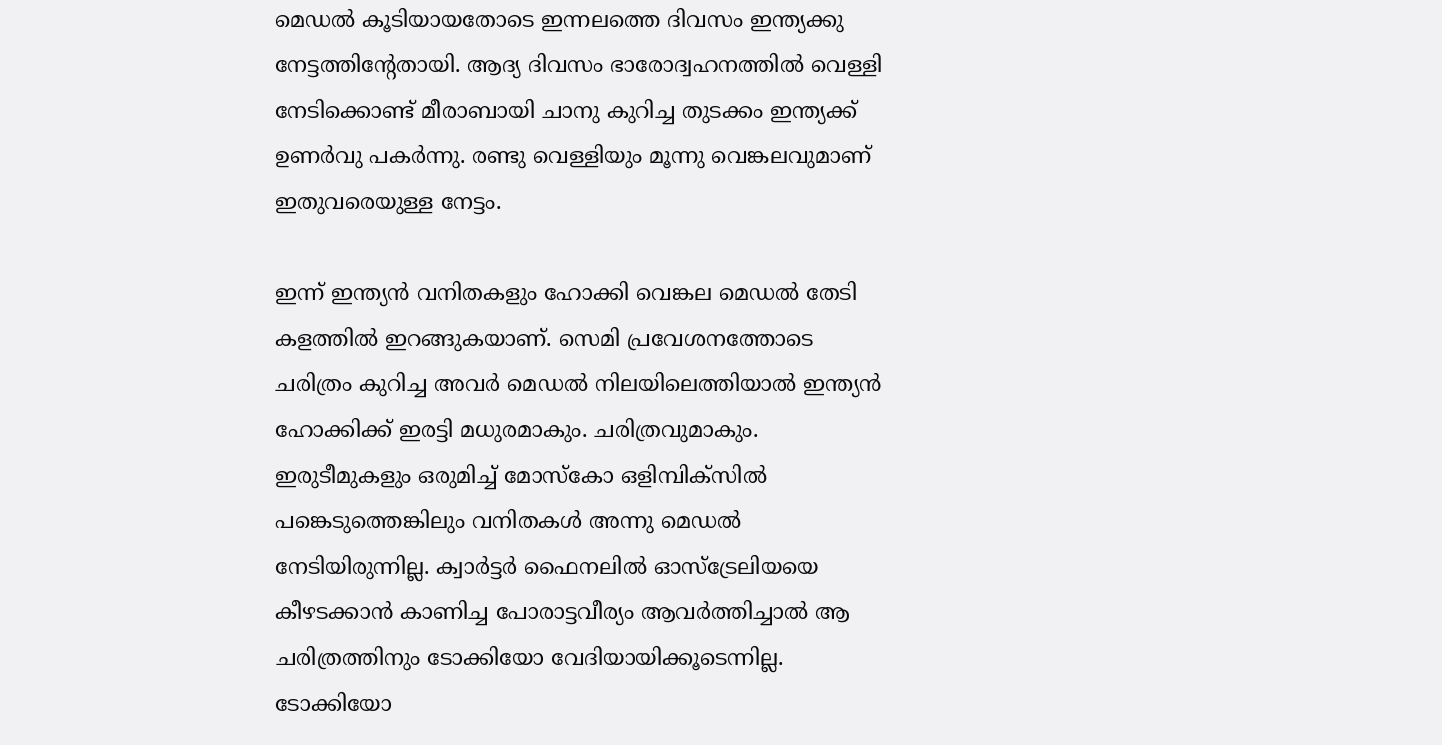മെഡല്‍ കൂടിയായതോടെ ഇന്നലത്തെ ദിവസം ഇന്ത്യക്കു നേട്ടത്തിന്റേതായി. ആദ്യ ദിവസം ഭാരോദ്വഹനത്തില്‍ വെള്ളി നേടിക്കൊണ്ട് മീരാബായി ചാനു കുറിച്ച തുടക്കം ഇന്ത്യക്ക് ഉണര്‍വു പകര്‍ന്നു. രണ്ടു വെള്ളിയും മൂന്നു വെങ്കലവുമാണ് ഇതുവരെയുള്ള നേട്ടം.

ഇന്ന് ഇന്ത്യന്‍ വനിതകളും ഹോക്കി വെങ്കല മെഡല്‍ തേടി കളത്തില്‍ ഇറങ്ങുകയാണ്. സെമി പ്രവേശനത്തോടെ ചരിത്രം കുറിച്ച അവര്‍ മെഡല്‍ നിലയിലെത്തിയാല്‍ ഇന്ത്യന്‍ ഹോക്കിക്ക് ഇരട്ടി മധുരമാകും. ചരിത്രവുമാകും. ഇരുടീമുകളും ഒരുമിച്ച് മോസ്‌കോ ഒളിമ്പിക്സില്‍ പങ്കെടുത്തെങ്കിലും വനിതകള്‍ അന്നു മെഡല്‍ നേടിയിരുന്നില്ല. ക്വാര്‍ട്ടര്‍ ഫൈനലില്‍ ഓസ്ട്രേലിയയെ കീഴടക്കാന്‍ കാണിച്ച പോരാട്ടവീര്യം ആവര്‍ത്തിച്ചാല്‍ ആ ചരിത്രത്തിനും ടോക്കിയോ വേദിയായിക്കൂടെന്നില്ല. ടോക്കിയോ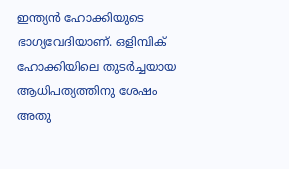ഇന്ത്യന്‍ ഹോക്കിയുടെ ഭാഗ്യവേദിയാണ്. ഒളിമ്പിക് ഹോക്കിയിലെ തുടര്‍ച്ചയായ ആധിപത്യത്തിനു ശേഷം അതു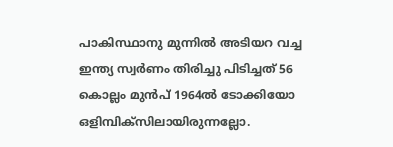പാകിസ്ഥാനു മുന്നില്‍ അടിയറ വച്ച ഇന്ത്യ സ്വര്‍ണം തിരിച്ചു പിടിച്ചത് 56 കൊല്ലം മുന്‍പ് 1964ല്‍ ടോക്കിയോ ഒളിമ്പിക്സിലായിരുന്നല്ലോ.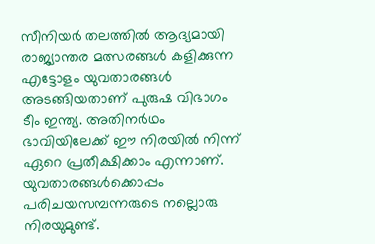സീനിയര്‍ തലത്തില്‍ ആദ്യമായി രാജ്യാന്തര മത്സരങ്ങള്‍ കളിക്കുന്ന എട്ടോളം യുവതാരങ്ങള്‍ അടങ്ങിയതാണ് പുരുഷ വിഭാഗം ടീം ഇന്ത്യ. അതിനര്‍ഥം ഭാവിയിലേക്ക് ഈ നിരയില്‍ നിന്ന് ഏറെ പ്രതീക്ഷിക്കാം എന്നാണ്. യുവതാരങ്ങള്‍ക്കൊപ്പം പരിചയസമ്പന്നരുടെ നല്ലൊരു നിരയുമുണ്ട്.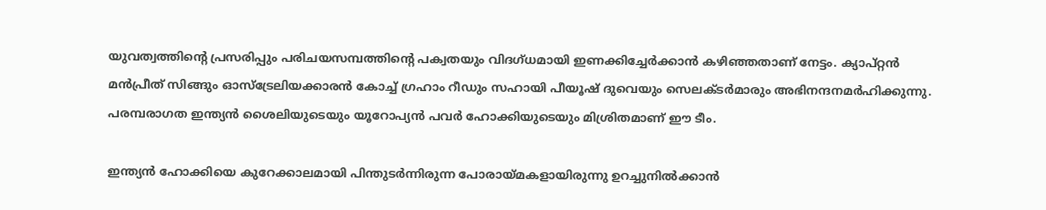യുവത്വത്തിന്റെ പ്രസരിപ്പും പരിചയസമ്പത്തിന്റെ പക്വതയും വിദഗ്ധമായി ഇണക്കിച്ചേര്‍ക്കാന്‍ കഴിഞ്ഞതാണ് നേട്ടം. ക്യാപ്റ്റന്‍ മന്‍പ്രീത് സിങ്ങും ഓസ്ട്രേലിയക്കാരന്‍ കോച്ച് ഗ്രഹാം റീഡും സഹായി പീയൂഷ് ദുവെയും സെലക്ടര്‍മാരും അഭിനന്ദനമര്‍ഹിക്കുന്നു. പരമ്പരാഗത ഇന്ത്യന്‍ ശൈലിയുടെയും യൂറോപ്യന്‍ പവര്‍ ഹോക്കിയുടെയും മിശ്രിതമാണ് ഈ ടീം.

ഇന്ത്യന്‍ ഹോക്കിയെ കുറേക്കാലമായി പിന്തുടര്‍ന്നിരുന്ന പോരായ്‌മകളായിരുന്നു ഉറച്ചുനില്‍ക്കാന്‍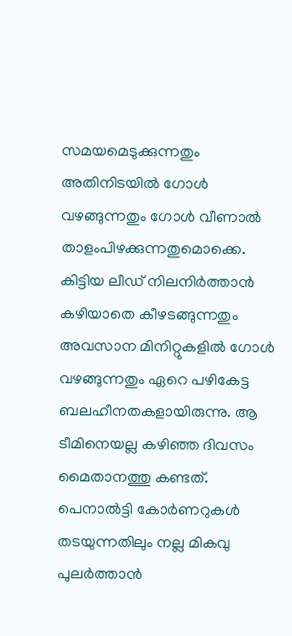സമയമെടുക്കുന്നതും അതിനിടയില്‍ ഗോള്‍ വഴങ്ങുന്നതും ഗോള്‍ വീണാല്‍ താളംപിഴക്കുന്നതുമൊക്കെ. കിട്ടിയ ലീഡ് നിലനിര്‍ത്താന്‍ കഴിയാതെ കീഴടങ്ങുന്നതും അവസാന മിനിറ്റുകളില്‍ ഗോള്‍ വഴങ്ങുന്നതും ഏറെ പഴികേട്ട ബലഹീനതകളായിരുന്നു. ആ ടീമിനെയല്ല കഴിഞ്ഞ ദിവസം മൈതാനത്തു കണ്ടത്. പെനാല്‍ട്ടി കോര്‍ണറുകള്‍ തടയുന്നതിലും നല്ല മികവു പുലര്‍ത്താന്‍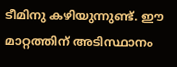ടീമിനു കഴിയുന്നുണ്ട്. ഈ മാറ്റത്തിന് അടിസ്ഥാനം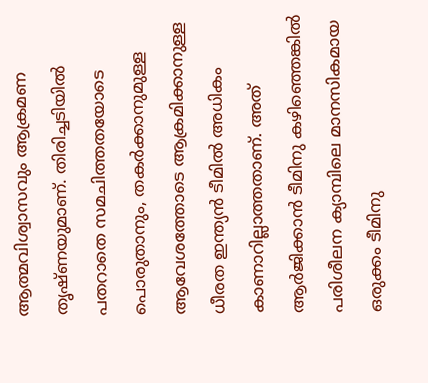ആത്മവിശ്വാസവും ആക്രമണ തൃഷ്ണയുമാണ്. തിരിച്ചടിയില്‍ പതറാതെ സമചിത്തതയോടെ പൊരുതാനും, തകര്‍ക്കാനുമുള്ള ആവേശത്തോടെ ആക്രമിക്കാനുള്ള ധീരത ഇന്ത്യന്‍ ടീമില്‍ അധികം കാണാറില്ലാത്തതാണ്. അത് ആര്‍ജിക്കാന്‍ ടീമിനു കഴിഞ്ഞെങ്കില്‍ പരിശീലന ക്യാമ്പിലെ മാനസികമായ ഒരുക്കം ടീമിനു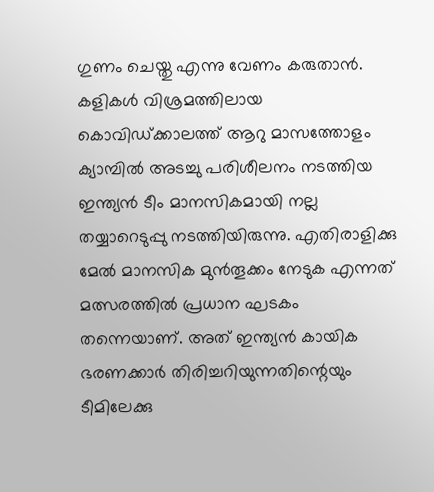ഗുണം ചെയ്തു എന്നു വേണം കരുതാന്‍. കളികള്‍ വിശ്രമത്തിലായ കൊവിഡ്ക്കാലത്ത് ആറു മാസത്തോളം ക്യാമ്പില്‍ അടച്ചു പരിശീലനം നടത്തിയ ഇന്ത്യന്‍ ടീം മാനസികമായി നല്ല തയ്യാറെടുപ്പു നടത്തിയിരുന്നു. എതിരാളിക്കു മേല്‍ മാനസിക മുന്‍തൂക്കം നേടുക എന്നത് മത്സരത്തില്‍ പ്രധാന ഘടകം തന്നെയാണ്. അത് ഇന്ത്യന്‍ കായിക ഭരണക്കാര്‍ തിരിച്ചറിയുന്നതിന്റെയും ടീമിലേക്കു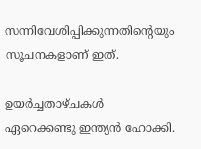സന്നിവേശിപ്പിക്കുന്നതിന്റെയും സൂചനകളാണ് ഇത്.

ഉയര്‍ച്ചതാഴ്ചകള്‍ ഏറെക്കണ്ടു ഇന്ത്യന്‍ ഹോക്കി.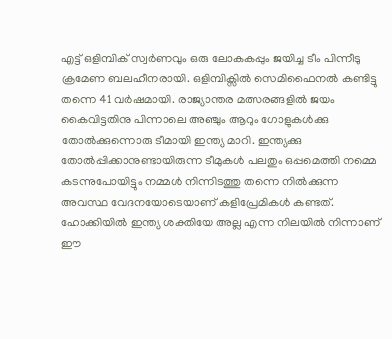എട്ട് ഒളിമ്പിക് സ്വര്‍ണവും ഒരു ലോകകപ്പും ജയിച്ച ടീം പിന്നീടു ക്രമേണ ബലഹീനരായി. ഒളിമ്പിക്സില്‍ സെമിഫൈനല്‍ കണ്ടിട്ടു തന്നെ 41 വര്‍ഷമായി. രാജ്യാന്തര മത്സരങ്ങളില്‍ ജയം കൈവിട്ടതിനു പിന്നാലെ അഞ്ചും ആറും ഗോളുകള്‍ക്കു തോല്‍ക്കുന്നൊരു ടീമായി ഇന്ത്യ മാറി. ഇന്ത്യക്കു തോല്‍പ്പിക്കാനുണ്ടായിരുന്ന ടീമുകള്‍ പലതും ഒപ്പമെത്തി നമ്മെ കടന്നുപോയിട്ടും നമ്മള്‍ നിന്നിടത്തു തന്നെ നില്‍ക്കുന്ന അവസ്ഥ വേദനയോടെയാണ് കളിപ്രേമികള്‍ കണ്ടത്. ഹോക്കിയില്‍ ഇന്ത്യ ശക്തിയേ അല്ല എന്ന നിലയില്‍ നിന്നാണ് ഈ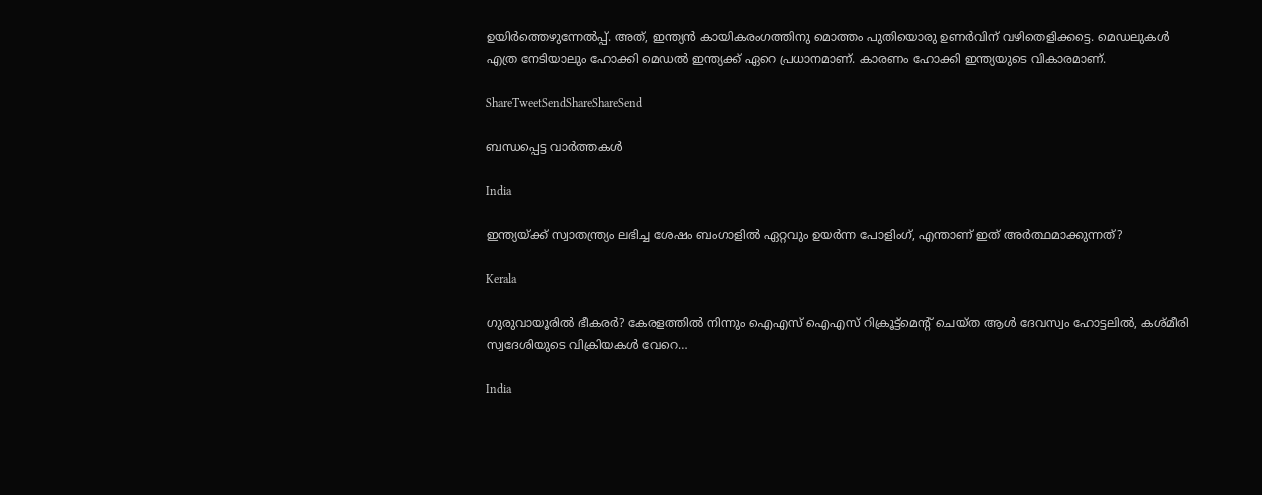ഉയിര്‍ത്തെഴുന്നേല്‍പ്പ്. അത്, ഇന്ത്യന്‍ കായികരംഗത്തിനു മൊത്തം പുതിയൊരു ഉണര്‍വിന് വഴിതെളിക്കട്ടെ. മെഡലുകള്‍ എത്ര നേടിയാലും ഹോക്കി മെഡല്‍ ഇന്ത്യക്ക് ഏറെ പ്രധാനമാണ്. കാരണം ഹോക്കി ഇന്ത്യയുടെ വികാരമാണ്.

ShareTweetSendShareShareSend

ബന്ധപ്പെട്ട വാര്‍ത്തകള്‍

India

ഇന്ത്യയ്‌ക്ക് സ്വാതന്ത്ര്യം ലഭിച്ച ശേഷം ബംഗാളില്‍ ഏറ്റവും ഉയര്‍ന്ന പോളിംഗ്, എന്താണ് ഇത് അര്‍ത്ഥമാക്കുന്നത്?

Kerala

ഗുരുവായൂരില്‍ ഭീകരര്‍? കേരളത്തില്‍ നിന്നും ഐഎസ് ഐഎസ് റിക്രൂട്ട്മെന്‍റ് ചെയ്ത ആള്‍ ദേവസ്വം ഹോട്ടലില്‍, കശ്മീരി സ്വദേശിയുടെ വിക്രിയകള്‍ വേറെ…

India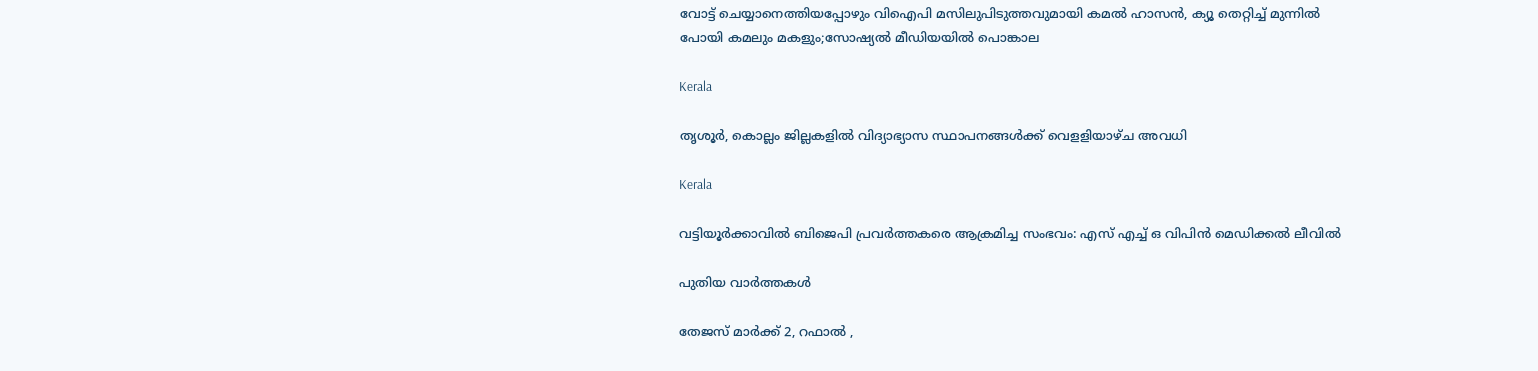വോട്ട് ചെയ്യാനെത്തിയപ്പോഴും വിഐപി മസിലുപിടുത്തവുമായി കമല്‍ ഹാസന്‍, ക്യൂ തെറ്റിച്ച് മുന്നില്‍ പോയി കമലും മകളും;സോഷ്യല്‍ മീഡിയയില്‍ പൊങ്കാല

Kerala

തൃശൂര്‍, കൊല്ലം ജില്ലകളില്‍ വിദ്യാഭ്യാസ സ്ഥാപനങ്ങള്‍ക്ക് വെളളിയാഴ്ച അവധി

Kerala

വട്ടിയൂര്‍ക്കാവില്‍ ബിജെപി പ്രവര്‍ത്തകരെ ആക്രമിച്ച സംഭവം: എസ് എച്ച് ഒ വിപിന്‍ മെഡിക്കല്‍ ലീവില്‍

പുതിയ വാര്‍ത്തകള്‍

തേജസ് മാർക്ക് 2, റഫാൽ ,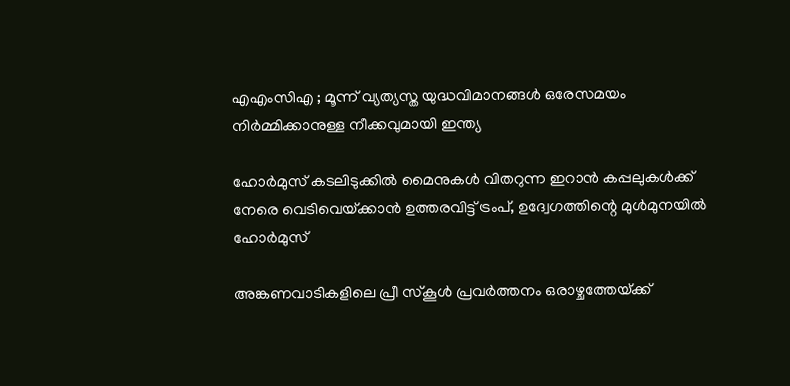എഎംസിഎ ; മൂന്ന് വ്യത്യസ്ത യുദ്ധവിമാനങ്ങൾ ഒരേസമയം നിർമ്മിക്കാനുള്ള നീക്കവുമായി ഇന്ത്യ

ഹോര്‍മുസ് കടലിടുക്കില്‍ മൈനുകള്‍ വിതറുന്ന ഇറാന്‍ കപ്പലുകള്‍ക്ക് നേരെ വെടിവെയ്‌ക്കാന്‍ ഉത്തരവിട്ട് ട്രംപ്, ഉദ്വേഗത്തിന്റെ മുള്‍മുനയില്‍ ഹോര്‍മുസ്

അങ്കണവാടികളിലെ പ്രീ സ്‌കൂള്‍ പ്രവര്‍ത്തനം ഒരാഴ്ചത്തേയ്‌ക്ക്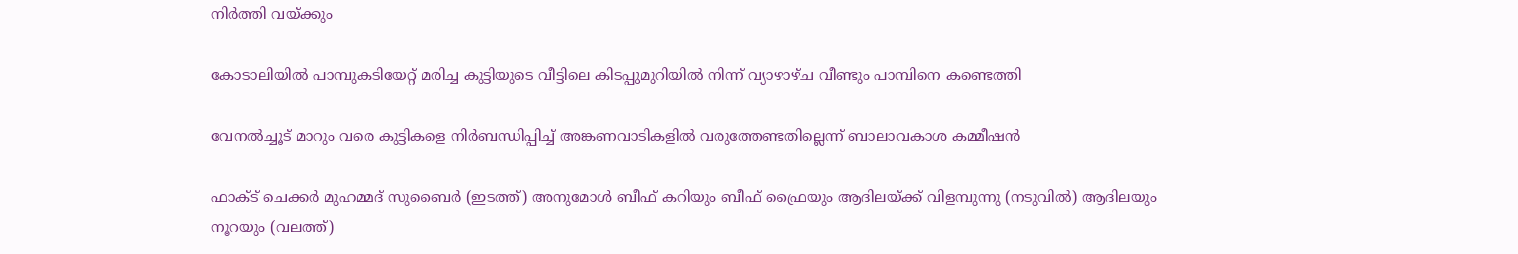നിര്‍ത്തി വയ്‌ക്കും

കോടാലിയില്‍ പാമ്പുകടിയേറ്റ് മരിച്ച കുട്ടിയുടെ വീട്ടിലെ കിടപ്പുമുറിയില്‍ നിന്ന് വ്യാഴാഴ്ച വീണ്ടും പാമ്പിനെ കണ്ടെത്തി

വേനല്‍ച്ചൂട് മാറും വരെ കുട്ടികളെ നിര്‍ബന്ധിപ്പിച്ച് അങ്കണവാടികളില്‍ വരുത്തേണ്ടതില്ലെന്ന് ബാലാവകാശ കമ്മീഷന്‍

ഫാക്ട് ചെക്കര്‍ മുഹമ്മദ് സുബൈര്‍ (ഇടത്ത്) അനുമോള്‍ ബീഫ് കറിയും ബീഫ് ഫ്രൈയും ആദിലയ്ക്ക് വിളമ്പുന്നു (നടുവില്‍) ആദിലയും നൂറയും (വലത്ത്)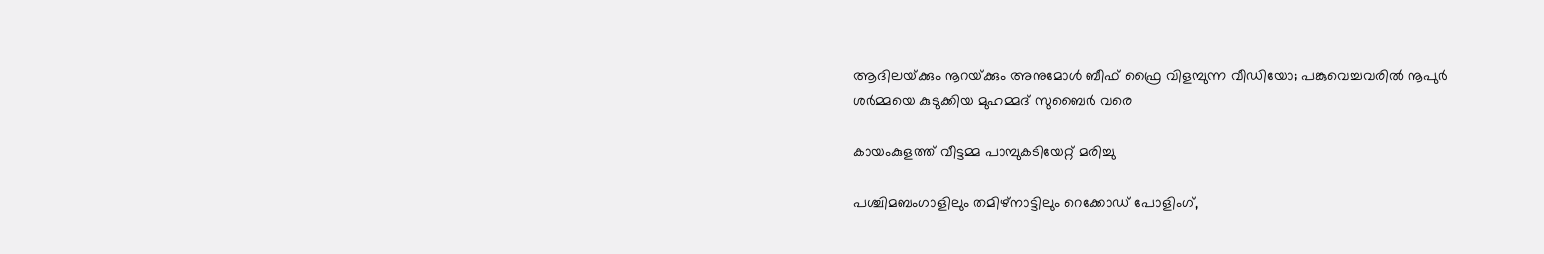ആദിലയ്‌ക്കും നൂറയ്‌ക്കും അനുമോള്‍ ബീഫ് ഫ്രൈ വിളമ്പുന്ന വീഡിയോ; പങ്കുവെച്ചവരില്‍ നൂപുര്‍ ശര്‍മ്മയെ കുടുക്കിയ മുഹമ്മദ് സുബൈര്‍ വരെ

കായംകുളത്ത് വീട്ടമ്മ പാമ്പുകടിയേറ്റ് മരിച്ചു

പശ്ചിമബംഗാളിലും തമിഴ്‌നാട്ടിലും റെക്കോഡ് പോളിംഗ്,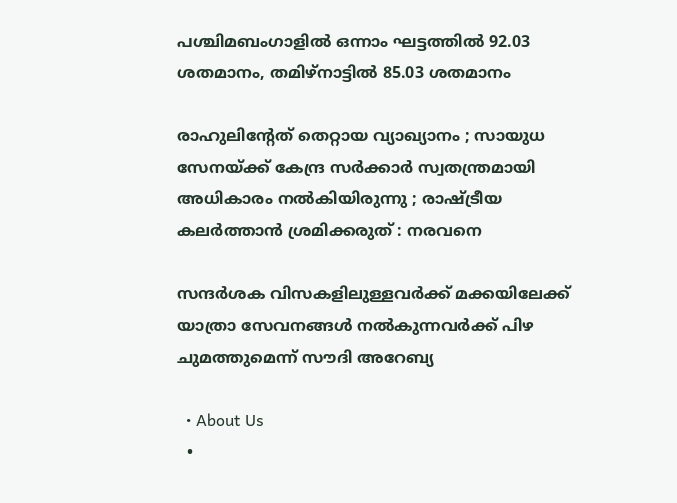പശ്ചിമബംഗാളില്‍ ഒന്നാം ഘട്ടത്തില്‍ 92.03 ശതമാനം, തമിഴ്‌നാട്ടില്‍ 85.03 ശതമാനം

രാഹുലിന്റേത് തെറ്റായ വ്യാഖ്യാനം ; സായുധ സേനയ്‌ക്ക് കേന്ദ്ര സർക്കാർ സ്വതന്ത്രമായി അധികാരം നൽകിയിരുന്നു ; രാഷ്‌ട്രീയ കലർത്താൻ ശ്രമിക്കരുത് : നരവനെ

സന്ദർശക വിസകളിലുള്ളവർക്ക് മക്കയിലേക്ക് യാത്രാ സേവനങ്ങൾ നൽകുന്നവർക്ക് പിഴ ചുമത്തുമെന്ന് സൗദി അറേബ്യ

  • About Us
  •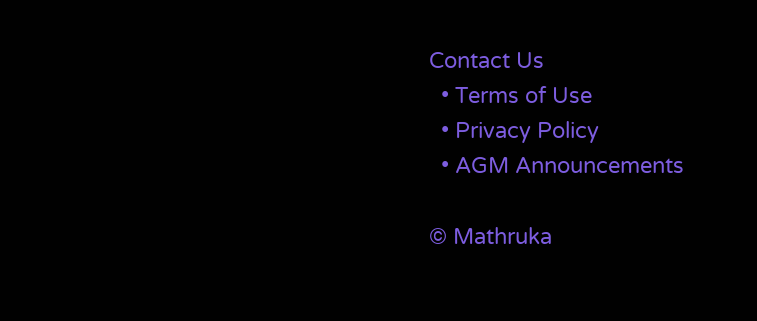Contact Us
  • Terms of Use
  • Privacy Policy
  • AGM Announcements

© Mathruka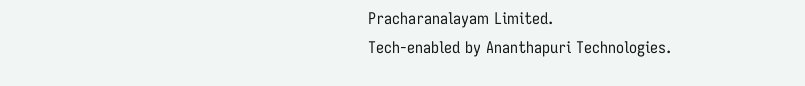Pracharanalayam Limited.
Tech-enabled by Ananthapuri Technologies.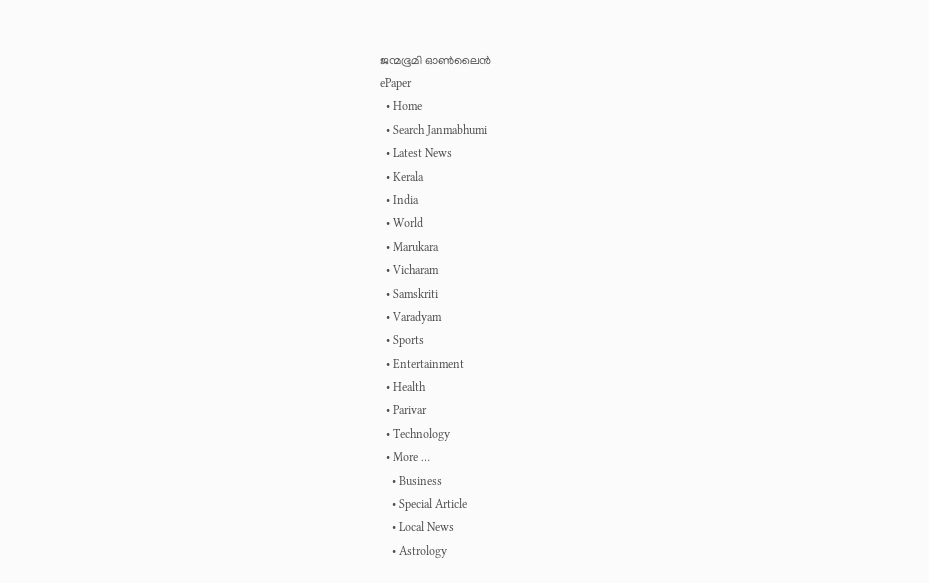ജന്മഭൂമി ഓണ്‍ലൈന്‍
ePaper
  • Home
  • Search Janmabhumi
  • Latest News
  • Kerala
  • India
  • World
  • Marukara
  • Vicharam
  • Samskriti
  • Varadyam
  • Sports
  • Entertainment
  • Health
  • Parivar
  • Technology
  • More …
    • Business
    • Special Article
    • Local News
    • Astrology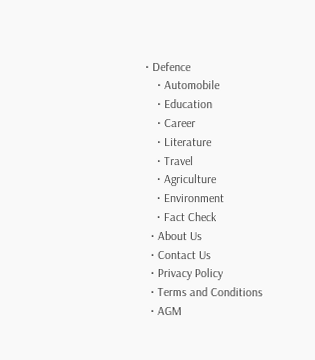• Defence
    • Automobile
    • Education
    • Career
    • Literature
    • Travel
    • Agriculture
    • Environment
    • Fact Check
  • About Us
  • Contact Us
  • Privacy Policy
  • Terms and Conditions
  • AGM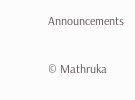Announcements

© Mathruka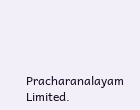Pracharanalayam Limited.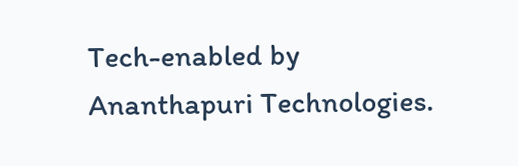Tech-enabled by Ananthapuri Technologies.